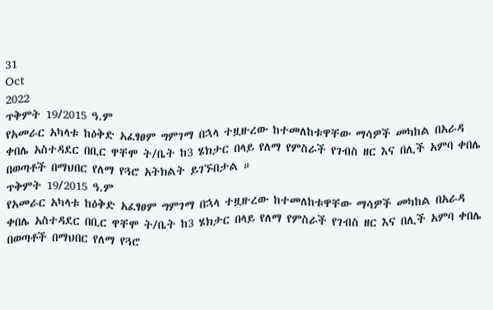31
Oct
2022
ጥቅምት 19/2015 ዓ.ም
የአመራር አካላቱ ከዕቅድ አፈፃፀም ግምገማ በኋላ ተዟዙረው ከተመለከቱዋቸው ማሳዎች መካከል በአራዳ ቀበሌ አስተዳደር በቢር ዋቸሞ ት/ቤት ከ3 ሄክታር በላይ የለማ የምስራች የገብስ ዘር እና በሊች አምባ ቀበሌ በወጣቶች በማህበር የለማ የጓሮ አትክልት ይገኙበታል ።
ጥቅምት 19/2015 ዓ.ም
የአመራር አካላቱ ከዕቅድ አፈፃፀም ግምገማ በኋላ ተዟዙረው ከተመለከቱዋቸው ማሳዎች መካከል በአራዳ ቀበሌ አስተዳደር በቢር ዋቸሞ ት/ቤት ከ3 ሄክታር በላይ የለማ የምስራች የገብስ ዘር እና በሊች አምባ ቀበሌ በወጣቶች በማህበር የለማ የጓሮ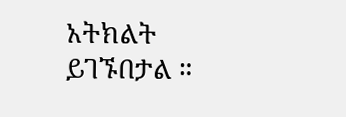አትክልት ይገኙበታል ።